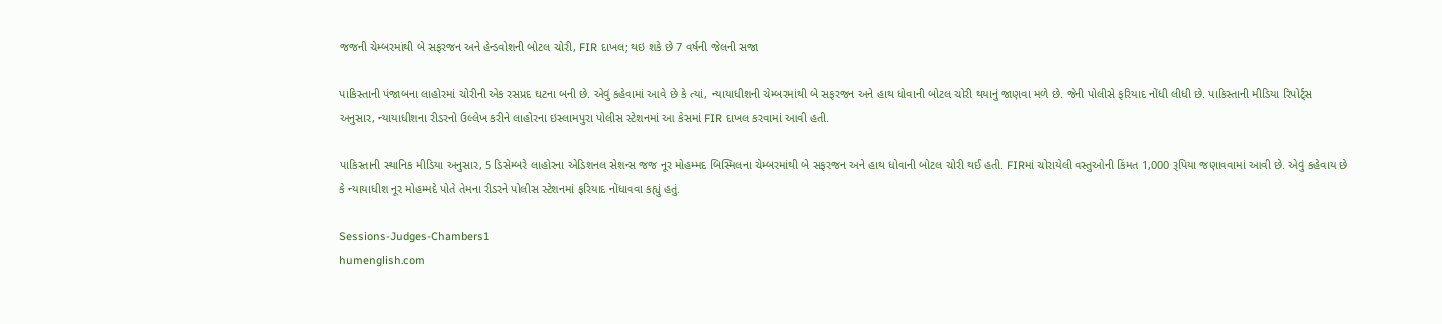જજની ચેમ્બરમાંથી બે સફરજન અને હેન્ડવોશની બોટલ ચોરી, FIR દાખલ; થઇ શકે છે 7 વર્ષની જેલની સજા

પાકિસ્તાની પંજાબના લાહોરમાં ચોરીની એક રસપ્રદ ઘટના બની છે. એવું કહેવામાં આવે છે કે ત્યાં, ન્યાયાધીશની ચેમ્બરમાંથી બે સફરજન અને હાથ ધોવાની બોટલ ચોરી થયાનું જાણવા મળે છે. જેની પોલીસે ફરિયાદ નોંધી લીધી છે. પાકિસ્તાની મીડિયા રિપોર્ટ્સ અનુસાર, ન્યાયાધીશના રીડરનો ઉલ્લેખ કરીને લાહોરના ઇસ્લામપુરા પોલીસ સ્ટેશનમાં આ કેસમાં FIR દાખલ કરવામાં આવી હતી.

પાકિસ્તાની સ્થાનિક મીડિયા અનુસાર, 5 ડિસેમ્બરે લાહોરના એડિશનલ સેશન્સ જજ નૂર મોહમ્મદ બિસ્મિલના ચેમ્બરમાંથી બે સફરજન અને હાથ ધોવાની બોટલ ચોરી થઈ હતી. FIRમાં ચોરાયેલી વસ્તુઓની કિંમત 1,000 રૂપિયા જણાવવામાં આવી છે. એવું કહેવાય છે કે ન્યાયાધીશ નૂર મોહમ્મદે પોતે તેમના રીડરને પોલીસ સ્ટેશનમાં ફરિયાદ નોંધાવવા કહ્યું હતું.

Sessions-Judges-Chambers1
humenglish.com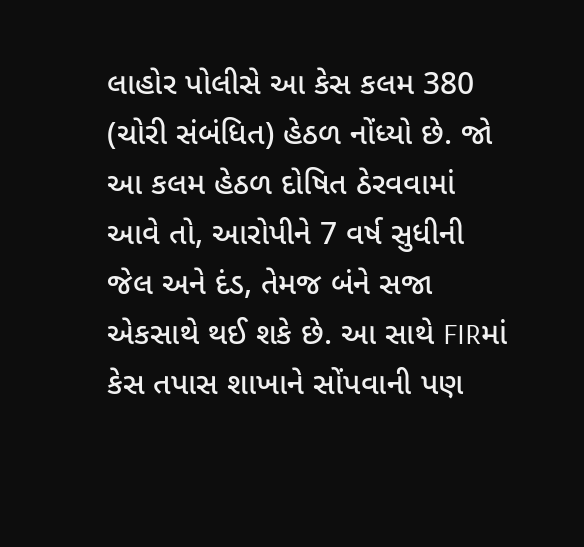લાહોર પોલીસે આ કેસ કલમ 380 (ચોરી સંબંધિત) હેઠળ નોંધ્યો છે. જો આ કલમ હેઠળ દોષિત ઠેરવવામાં આવે તો, આરોપીને 7 વર્ષ સુધીની જેલ અને દંડ, તેમજ બંને સજા એકસાથે થઈ શકે છે. આ સાથે FIRમાં કેસ તપાસ શાખાને સોંપવાની પણ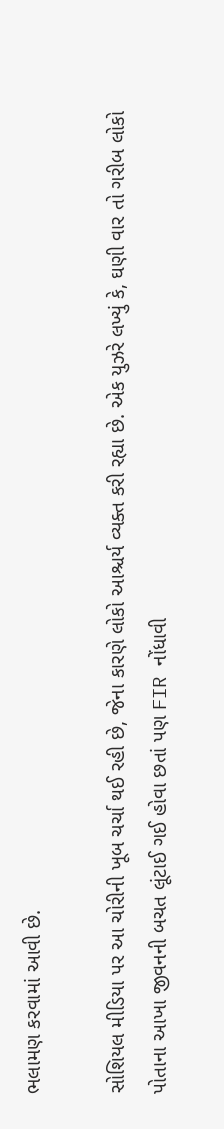ભલામણ કરવામાં આવી છે.

સોશિયલ મીડિયા પર આ ચોરીની ખૂબ ચર્ચા થઈ રહી છે, જેના કારણે લોકો આશ્ચર્ય વ્યક્ત કરી રહ્યા છે. એક યુઝરે લખ્યું કે, ઘણી વાર તો ગરીબ લોકો પોતાના આખા જીવનની બચત લૂંટાઈ ગઈ હોવા છતાં પણ FIR નોંધાવી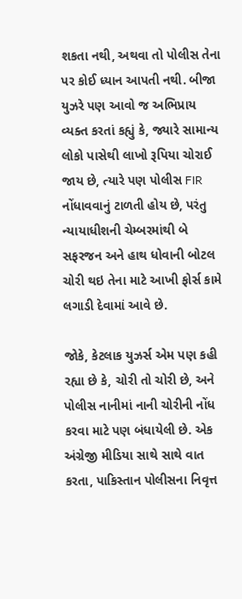શકતા નથી, અથવા તો પોલીસ તેના પર કોઈ ધ્યાન આપતી નથી. બીજા યુઝરે પણ આવો જ અભિપ્રાય વ્યક્ત કરતાં કહ્યું કે, જ્યારે સામાન્ય લોકો પાસેથી લાખો રૂપિયા ચોરાઈ જાય છે, ત્યારે પણ પોલીસ FIR નોંધાવવાનું ટાળતી હોય છે, પરંતુ ન્યાયાધીશની ચેમ્બરમાંથી બે સફરજન અને હાથ ધોવાની બોટલ ચોરી થઇ તેના માટે આખી ફોર્સ કામે લગાડી દેવામાં આવે છે.

જોકે, કેટલાક યુઝર્સ એમ પણ કહી રહ્યા છે કે, ચોરી તો ચોરી છે, અને પોલીસ નાનીમાં નાની ચોરીની નોંધ કરવા માટે પણ બંધાયેલી છે. એક અંગ્રેજી મીડિયા સાથે સાથે વાત કરતા, પાકિસ્તાન પોલીસના નિવૃત્ત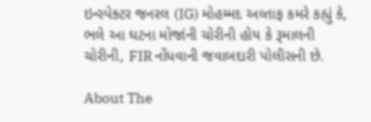ઇન્સ્પેક્ટર જનરલ (IG) મોહમ્મદ અલ્તાફ કમરે કહ્યું કે, ભલે આ ઘટના મોજાંની ચોરીની હોય કે રૂમાલની ચોરીની, FIR નોંધવાની જવાબદારી પોલીસની છે.

About The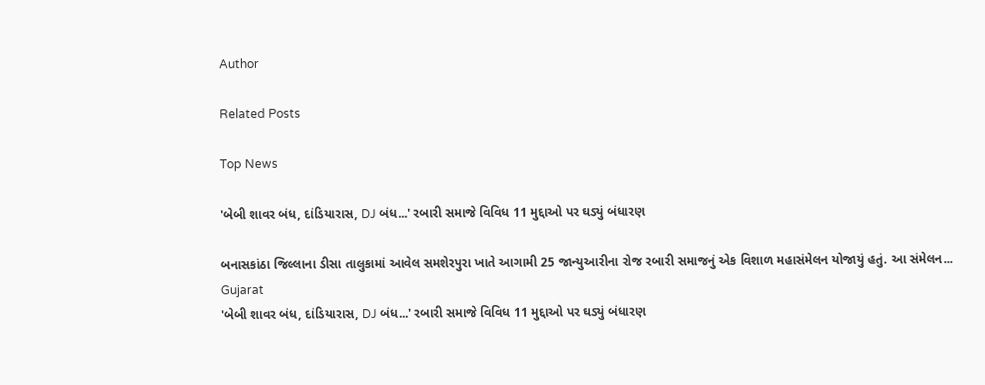Author

Related Posts

Top News

'બેબી શાવર બંધ, દાંડિયારાસ, DJ બંધ...' રબારી સમાજે વિવિધ 11 મુદ્દાઓ પર ઘડ્યું બંધારણ

બનાસકાંઠા જિલ્લાના ડીસા તાલુકામાં આવેલ સમશેરપુરા ખાતે આગામી 25 જાન્યુઆરીના રોજ રબારી સમાજનું એક વિશાળ મહાસંમેલન યોજાયું હતું. આ સંમેલન...
Gujarat
'બેબી શાવર બંધ, દાંડિયારાસ, DJ બંધ...' રબારી સમાજે વિવિધ 11 મુદ્દાઓ પર ઘડ્યું બંધારણ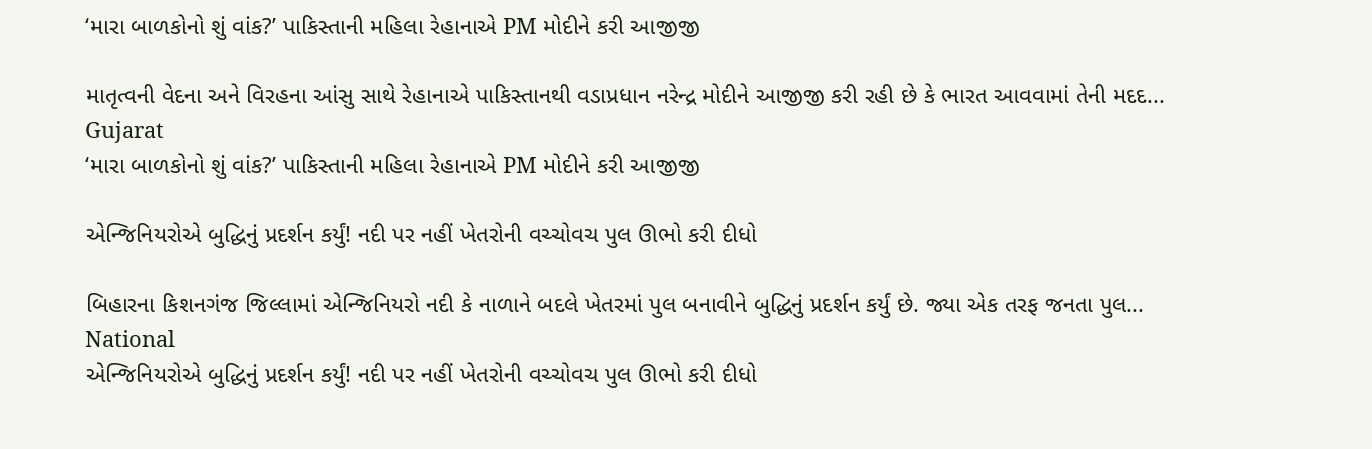‘મારા બાળકોનો શું વાંક?’ પાકિસ્તાની મહિલા રેહાનાએ PM મોદીને કરી આજીજી

માતૃત્વની વેદના અને વિરહના આંસુ સાથે રેહાનાએ પાકિસ્તાનથી વડાપ્રધાન નરેન્દ્ર મોદીને આજીજી કરી રહી છે કે ભારત આવવામાં તેની મદદ...
Gujarat
‘મારા બાળકોનો શું વાંક?’ પાકિસ્તાની મહિલા રેહાનાએ PM મોદીને કરી આજીજી

એન્જિનિયરોએ બુદ્ધિનું પ્રદર્શન કર્યું! નદી પર નહીં ખેતરોની વચ્ચોવચ પુલ ઊભો કરી દીધો

બિહારના કિશનગંજ જિલ્લામાં એન્જિનિયરો નદી કે નાળાને બદલે ખેતરમાં પુલ બનાવીને બુદ્ધિનું પ્રદર્શન કર્યું છે. જ્યા એક તરફ જનતા પુલ...
National
એન્જિનિયરોએ બુદ્ધિનું પ્રદર્શન કર્યું! નદી પર નહીં ખેતરોની વચ્ચોવચ પુલ ઊભો કરી દીધો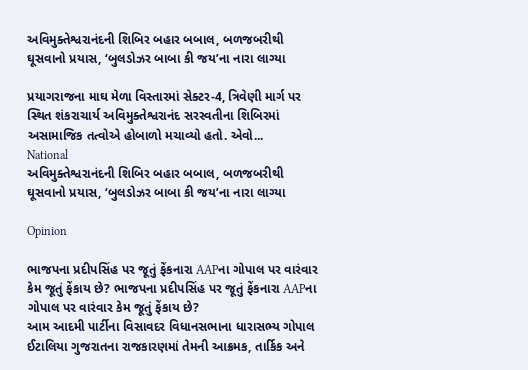અવિમુક્તેશ્વરાનંદની શિબિર બહાર બબાલ, બળજબરીથી ઘૂસવાનો પ્રયાસ, ‘બુલડોઝર બાબા કી જય’ના નારા લાગ્યા

પ્રયાગરાજના માઘ મેળા વિસ્તારમાં સેક્ટર-4, ત્રિવેણી માર્ગ પર સ્થિત શંકરાચાર્ય અવિમુક્તેશ્વરાનંદ સરસ્વતીના શિબિરમાં અસામાજિક તત્વોએ હોબાળો મચાવ્યો હતો. એવો...
National
અવિમુક્તેશ્વરાનંદની શિબિર બહાર બબાલ, બળજબરીથી ઘૂસવાનો પ્રયાસ, ‘બુલડોઝર બાબા કી જય’ના નારા લાગ્યા

Opinion

ભાજપના પ્રદીપસિંહ પર જૂતું ફેંકનારા AAPના ગોપાલ પર વારંવાર કેમ જૂતું ફેંકાય છે? ભાજપના પ્રદીપસિંહ પર જૂતું ફેંકનારા AAPના ગોપાલ પર વારંવાર કેમ જૂતું ફેંકાય છે?
આમ આદમી પાર્ટીના વિસાવદર વિધાનસભાના ધારાસભ્ય ગોપાલ ઈટાલિયા ગુજરાતના રાજકારણમાં તેમની આક્રમક, તાર્કિક અને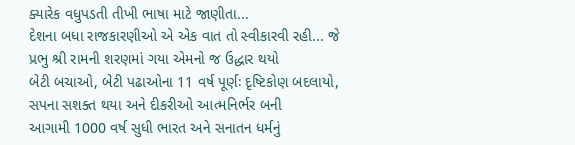ક્યારેક વધુપડતી તીખી ભાષા માટે જાણીતા...
દેશના બધા રાજકારણીઓ એ એક વાત તો સ્વીકારવી રહી... જે પ્રભુ શ્રી રામની શરણમાં ગયા એમનો જ ઉદ્ધાર થયો
બેટી બચાઓ, બેટી પઢાઓના 11 વર્ષ પૂર્ણઃ દૃષ્ટિકોણ બદલાયો, સપના સશક્ત થયા અને દીકરીઓ આત્મનિર્ભર બની
આગામી 1000 વર્ષ સુધી ભારત અને સનાતન ધર્મનું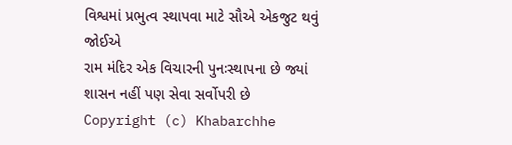વિશ્વમાં પ્રભુત્વ સ્થાપવા માટે સૌએ એકજુટ થવું જોઈએ
રામ મંદિર એક વિચારની પુનઃસ્થાપના છે જ્યાં શાસન નહીં પણ સેવા સર્વોપરી છે
Copyright (c) Khabarchhe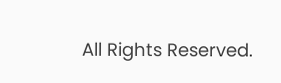All Rights Reserved.